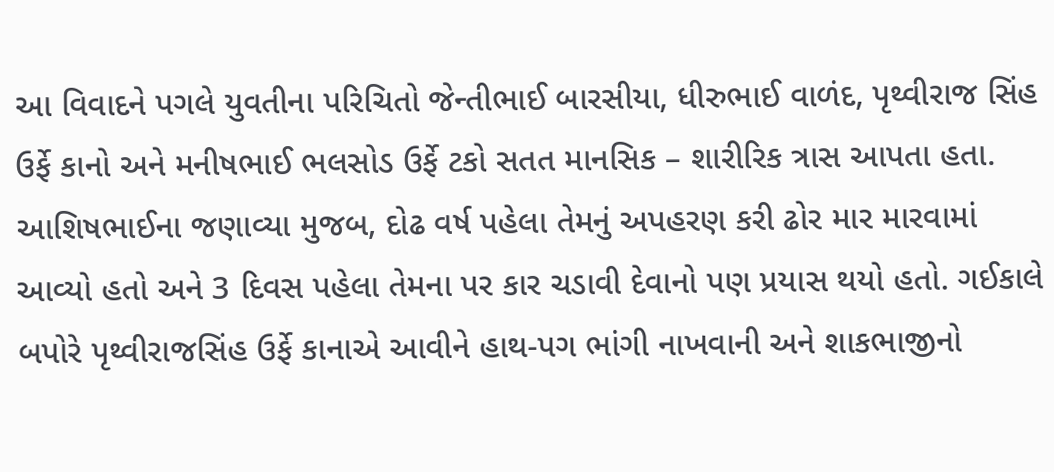આ વિવાદને પગલે યુવતીના પરિચિતો જેન્તીભાઈ બારસીયા, ધીરુભાઈ વાળંદ, પૃથ્વીરાજ સિંહ ઉર્ફે કાનો અને મનીષભાઈ ભલસોડ ઉર્ફે ટકો સતત માનસિક – શારીરિક ત્રાસ આપતા હતા. આશિષભાઈના જણાવ્યા મુજબ, દોઢ વર્ષ પહેલા તેમનું અપહરણ કરી ઢોર માર મારવામાં આવ્યો હતો અને 3 દિવસ પહેલા તેમના પર કાર ચડાવી દેવાનો પણ પ્રયાસ થયો હતો. ગઈકાલે બપોરે પૃથ્વીરાજસિંહ ઉર્ફે કાનાએ આવીને હાથ-પગ ભાંગી નાખવાની અને શાકભાજીનો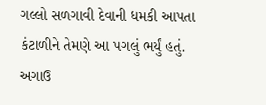ગલ્લો સળગાવી દેવાની ધમકી આપતા કંટાળીને તેમણે આ પગલું ભર્યું હતું. અગાઉ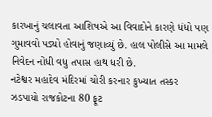કારખાનું ચલાવતા આશિષએ આ વિવાદોને કારણે ધંધો પણ ગુમાવવો પડ્યો હોવાનું જણાવ્યું છે. હાલ પોલીસે આ મામલે નિવેદન નોંધી વધુ તપાસ હાથ ધરી છે.
નટેશ્વર મહાદેવ મંદિરમાં ચોરી કરનાર કુખ્યાત તસ્કર ઝડપાયો રાજકોટના 80 ફૂટ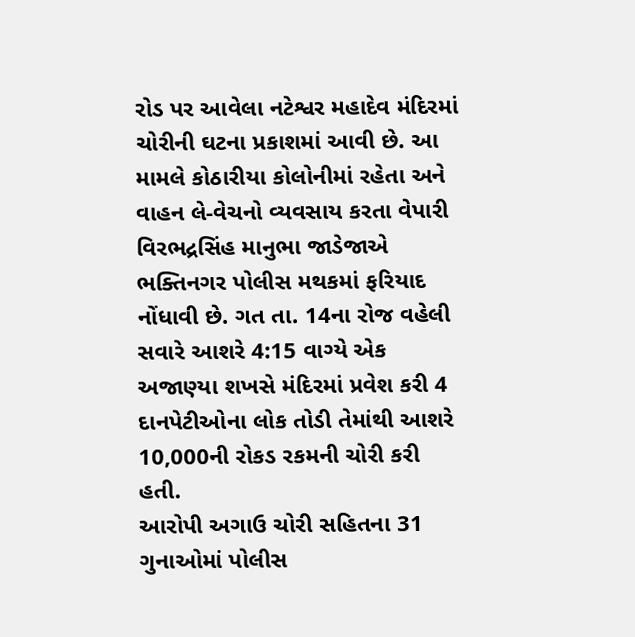રોડ પર આવેલા નટેશ્વર મહાદેવ મંદિરમાં ચોરીની ઘટના પ્રકાશમાં આવી છે. આ મામલે કોઠારીયા કોલોનીમાં રહેતા અને વાહન લે-વેચનો વ્યવસાય કરતા વેપારી વિરભદ્રસિંહ માનુભા જાડેજાએ ભક્તિનગર પોલીસ મથકમાં ફરિયાદ નોંધાવી છે. ગત તા. 14ના રોજ વહેલી સવારે આશરે 4:15 વાગ્યે એક અજાણ્યા શખસે મંદિરમાં પ્રવેશ કરી 4 દાનપેટીઓના લોક તોડી તેમાંથી આશરે 10,000ની રોકડ રકમની ચોરી કરી હતી.
આરોપી અગાઉ ચોરી સહિતના 31 ગુનાઓમાં પોલીસ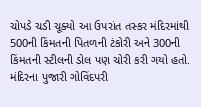ચોપડે ચડી ચૂક્યો આ ઉપરાંત તસ્કર મંદિરમાંથી 500ની કિંમતની પિતળની ટંકોરી અને 300ની કિંમતની સ્ટીલની ડોલ પણ ચોરી કરી ગયો હતો. મંદિરના પુજારી ગોવિંદપરી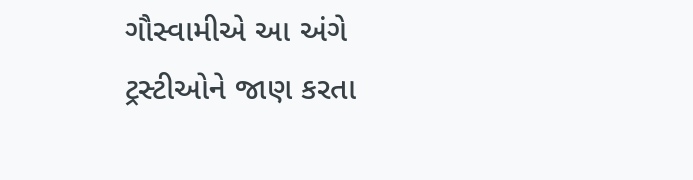ગૌસ્વામીએ આ અંગે ટ્રસ્ટીઓને જાણ કરતા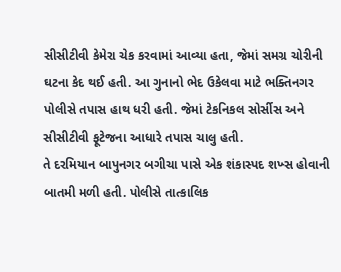સીસીટીવી કેમેરા ચેક કરવામાં આવ્યા હતા, જેમાં સમગ્ર ચોરીની ઘટના કેદ થઈ હતી. આ ગુનાનો ભેદ ઉકેલવા માટે ભક્તિનગર પોલીસે તપાસ હાથ ધરી હતી. જેમાં ટેકનિકલ સોર્સીસ અને સીસીટીવી ફૂટેજના આધારે તપાસ ચાલુ હતી.
તે દરમિયાન બાપુનગર બગીચા પાસે એક શંકાસ્પદ શખ્સ હોવાની બાતમી મળી હતી. પોલીસે તાત્કાલિક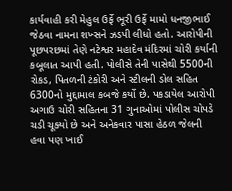કાર્યવાહી કરી મેહુલ ઉર્ફે ભૂરી ઉર્ફે મામો ધનજીભાઈ જેઠવા નામના શખ્સને ઝડપી લીધો હતો. આરોપીની પૂછપરછમાં તેણે નટેશ્વર મહાદેવ મંદિરમાં ચોરી કર્યાની કબૂલાત આપી હતી. પોલીસે તેની પાસેથી 5500ની રોકડ, પિતળની ટંકોરી અને સ્ટીલની ડોલ સહિત 6300નો મુદ્દામાલ કબજે કર્યો છે. પકડાયેલ આરોપી અગાઉ ચોરી સહિતના 31 ગુનાઓમાં પોલીસ ચોપડે ચડી ચૂક્યો છે અને અનેકવાર પાસા હેઠળ જેલની હવા પણ ખાઈ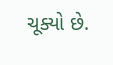ચૂક્યો છે.